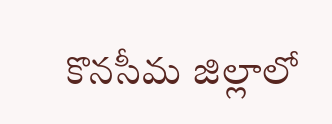కొనసీమ జిల్లాలో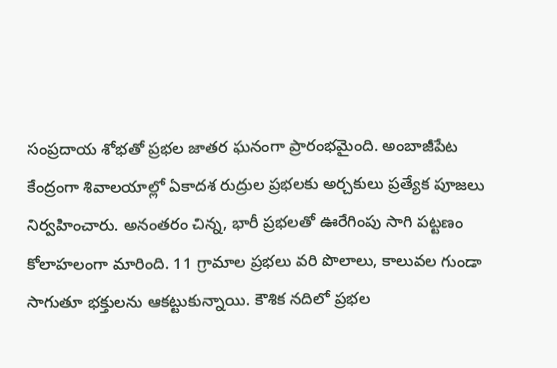సంప్రదాయ శోభతో ప్రభల జాతర ఘనంగా ప్రారంభమైంది. అంబాజీపేట కేంద్రంగా శివాలయాల్లో ఏకాదశ రుద్రుల ప్రభలకు అర్చకులు ప్రత్యేక పూజలు నిర్వహించారు. అనంతరం చిన్న, భారీ ప్రభలతో ఊరేగింపు సాగి పట్టణం కోలాహలంగా మారింది. 11 గ్రామాల ప్రభలు వరి పొలాలు, కాలువల గుండా సాగుతూ భక్తులను ఆకట్టుకున్నాయి. కౌశిక నదిలో ప్రభల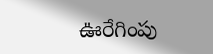ఊరేగింపు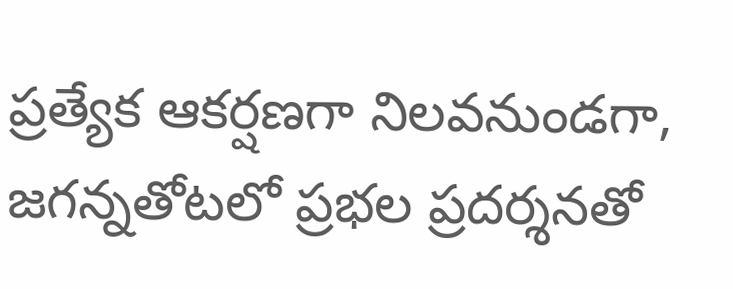ప్రత్యేక ఆకర్షణగా నిలవనుండగా, జగన్నతోటలో ప్రభల ప్రదర్శనతో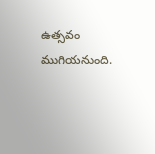ఉత్సవం ముగియనుంది.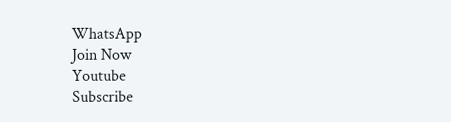WhatsApp
Join Now
Youtube
Subscribe